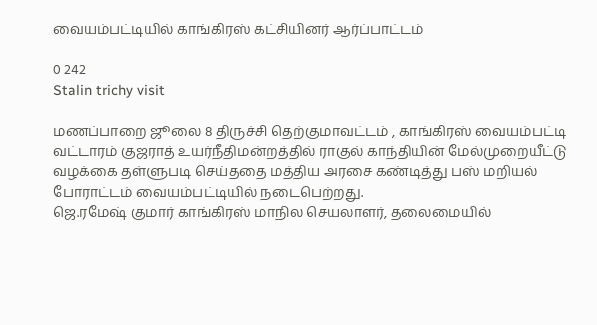வையம்பட்டியில் காங்கிரஸ் கட்சியினர் ஆர்ப்பாட்டம்

0 242
Stalin trichy visit

மணப்பாறை ஜூலை 8 திருச்சி தெற்குமாவட்டம் , காங்கிரஸ் வையம்பட்டி வட்டாரம் குஜராத் உயர்நீதிமன்றத்தில் ராகுல் காந்தியின் மேல்முறையீட்டு வழக்கை தள்ளுபடி செய்ததை மத்திய அரசை கண்டித்து பஸ் மறியல் போராட்டம் வையம்பட்டியில் நடைபெற்றது.
ஜெ.ரமேஷ் குமார் காங்கிரஸ் மாநில செயலாளர், தலைமையில்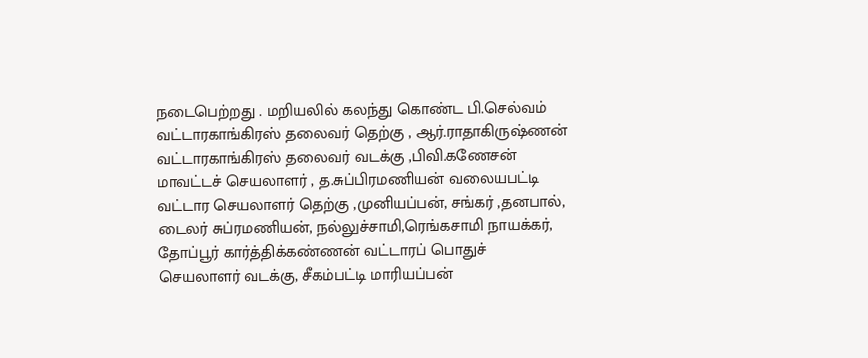நடைபெற்றது . மறியலில் கலந்து கொண்ட பி.செல்வம் வட்டாரகாங்கிரஸ் தலைவர் தெற்கு , ஆர்.ராதாகிருஷ்ணன் வட்டாரகாங்கிரஸ் தலைவர் வடக்கு ,பிவி.கணேசன் மாவட்டச் செயலாளர் , த.சுப்பிரமணியன் வலையபட்டி வட்டார செயலாளர் தெற்கு ,முனியப்பன், சங்கர் ,தனபால், டைலர் சுப்ரமணியன், நல்லுச்சாமி,ரெங்கசாமி நாயக்கர், தோப்பூர் கார்த்திக்கண்ணன் வட்டாரப் பொதுச் செயலாளர் வடக்கு, சீகம்பட்டி மாரியப்பன்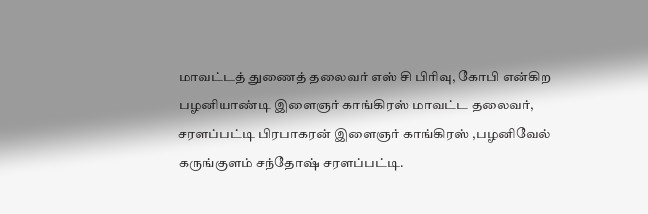மாவட்டத் துணைத் தலைவர் எஸ் சி பிரிவு, கோபி என்கிற பழனியாண்டி இளைஞர் காங்கிரஸ் மாவட்ட தலைவர், சரளப்பட்டி பிரபாகரன் இளைஞர் காங்கிரஸ் ,பழனிவேல் கருங்குளம் சந்தோஷ் சரளப்பட்டி.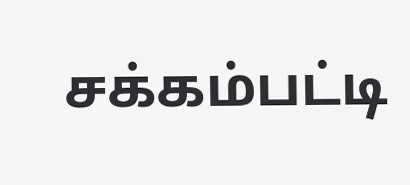சக்கம்பட்டி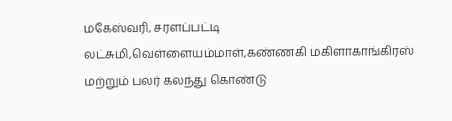மகேஸ்வரி, சரளப்பட்டி லட்சுமி,வெள்ளையம்மாள்,கண்ணகி மகிளாகாங்கிரஸ் மற்றும் பலர் கலந்து கொண்டு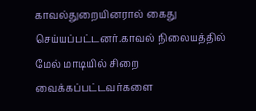காவல்துறையினரால் கைது செய்யப்பட்டனர்.காவல் நிலையத்தில் மேல் மாடியில் சிறை வைக்கப்பட்டவர்களை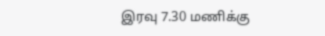இரவு 7.30 மணிக்கு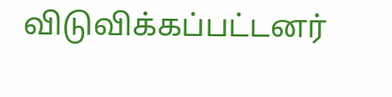விடுவிக்கப்பட்டனர்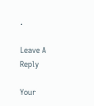.

Leave A Reply

Your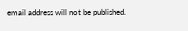email address will not be published.